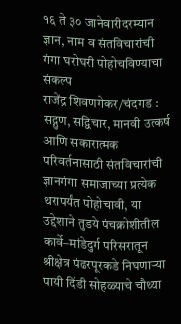१६ ते ३० जानेवारीदरम्यान ज्ञान, नाम व संतविचारांची गंगा घरोघरी पोहोचविण्याचा संकल्प
राजेंद्र शिवणगेकर/चंदगड : सद्गुण, सद्विचार, मानवी उत्कर्ष आणि सकारात्मक परिवर्तनासाठी संतविचारांची ज्ञानगंगा समाजाच्या प्रत्येक थरापर्यंत पोहोचावी, या उद्देशाने तुडये पंचक्रोशीतील कार्वे–मांडेदुर्ग परिसरातून श्रीक्षेत्र पंढरपूरकडे निघणाऱ्या पायी दिंडी सोहळ्याचे चौथ्या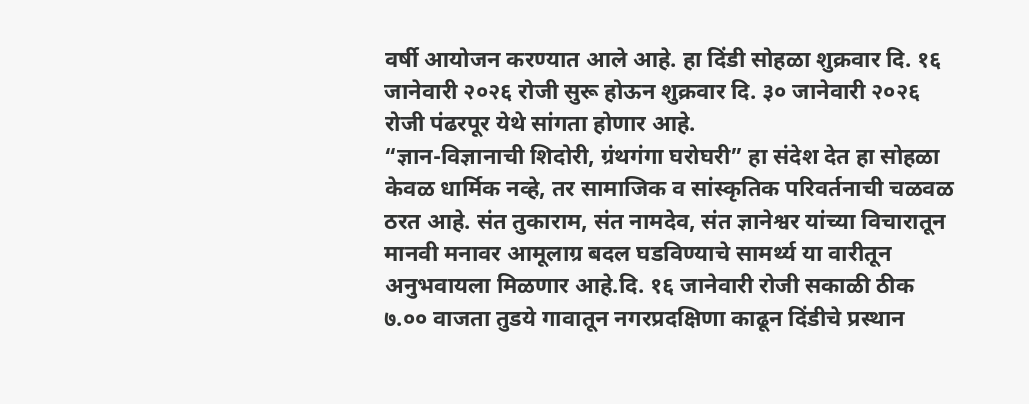वर्षी आयोजन करण्यात आले आहे. हा दिंडी सोहळा शुक्रवार दि. १६ जानेवारी २०२६ रोजी सुरू होऊन शुक्रवार दि. ३० जानेवारी २०२६ रोजी पंढरपूर येथे सांगता होणार आहे.
“ज्ञान-विज्ञानाची शिदोरी, ग्रंथगंगा घरोघरी” हा संदेश देत हा सोहळा केवळ धार्मिक नव्हे, तर सामाजिक व सांस्कृतिक परिवर्तनाची चळवळ ठरत आहे. संत तुकाराम, संत नामदेव, संत ज्ञानेश्वर यांच्या विचारातून मानवी मनावर आमूलाग्र बदल घडविण्याचे सामर्थ्य या वारीतून अनुभवायला मिळणार आहे.दि. १६ जानेवारी रोजी सकाळी ठीक ७.०० वाजता तुडये गावातून नगरप्रदक्षिणा काढून दिंडीचे प्रस्थान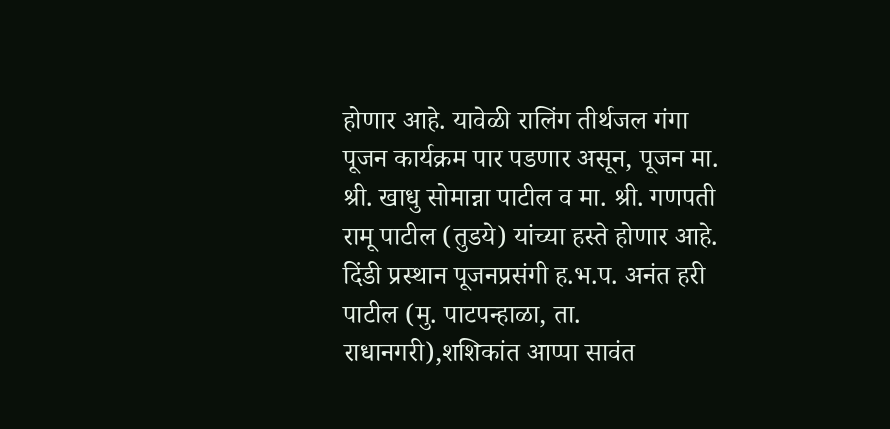होणार आहे. यावेळी रालिंग तीर्थजल गंगा पूजन कार्यक्रम पार पडणार असून, पूजन मा. श्री. खाधु सोमान्ना पाटील व मा. श्री. गणपती रामू पाटील (तुडये) यांच्या हस्ते होणार आहे.
दिंडी प्रस्थान पूजनप्रसंगी ह.भ.प. अनंत हरी पाटील (मु. पाटपन्हाळा, ता. राधानगरी),शशिकांत आप्पा सावंत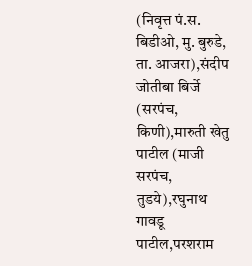(निवृत्त पं.स. बिडीओ, मु. बुरुडे, ता. आजरा),संदीप जोतीबा बिर्जे (सरपंच, किणी),मारुती खेतु पाटील (माजी सरपंच, तुडये),रघुनाथ गावडू पाटील,परशराम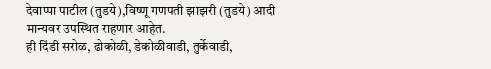देवाप्पा पाटील (तुडये),विष्णू गणपती झाझरी (तुडये) आदी मान्यवर उपस्थित राहणार आहेत.
ही दिंडी सरोळ, ढोकोळी, डेकोळीवाडी, तुर्केवाडी,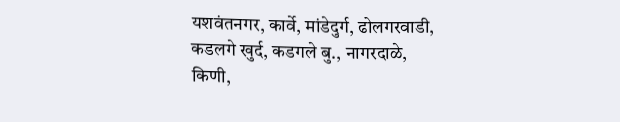यशवंतनगर, कार्वे, मांडेदुर्ग, ढोलगरवाडी, कडलगे खुर्द, कडगले बु., नागरदाळे, किणी,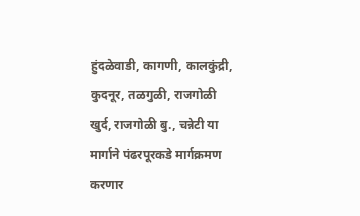हुंदळेवाडी, कागणी, कालकुंद्री, कुदनूर, तळगुळी, राजगोळी खुर्द, राजगोळी बु., चन्नेटी या मार्गाने पंढरपूरकडे मार्गक्रमण करणार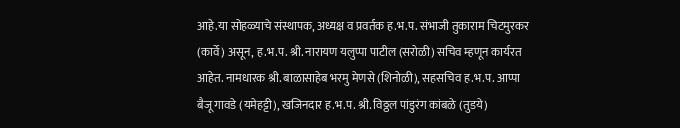आहे.या सोहळ्याचे संस्थापक, अध्यक्ष व प्रवर्तक ह.भ.प. संभाजी तुकाराम चिटमुरकर (कार्वे) असून, ह.भ.प. श्री. नारायण यलुप्पा पाटील (सरोळी) सचिव म्हणून कार्यरत आहेत. नामधारक श्री. बाळासाहेब भरमु मेणसे (शिनोळी), सहसचिव ह.भ.प. आप्पा बैजू गावडे (यमेहट्टी), खजिनदार ह.भ.प. श्री. विठ्ठल पांडुरंग कांबळे (तुडये)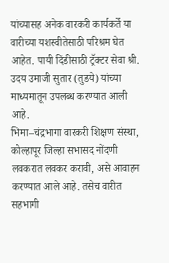यांच्यासह अनेक वारकरी कार्यकर्ते या वारीच्या यशस्वीतेसाठी परिश्रम घेत आहेत. पायी दिंडीसाठी ट्रॅक्टर सेवा श्री. उदय उमाजी सुतार (तुडये) यांच्या माध्यमातून उपलब्ध करण्यात आली आहे.
भिमा–चंद्रभागा वारकरी शिक्षण संस्था, कोल्हापूर जिल्हा सभासद नोंदणी लवकरात लवकर करावी, असे आवाहन करण्यात आले आहे. तसेच वारीत सहभागी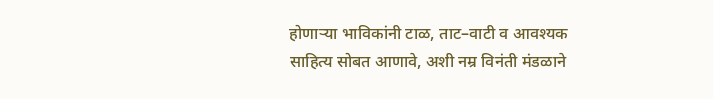होणाऱ्या भाविकांनी टाळ, ताट–वाटी व आवश्यक साहित्य सोबत आणावे, अशी नम्र विनंती मंडळाने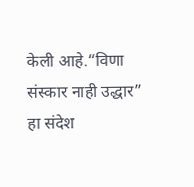केली आहे.“विणा संस्कार नाही उद्धार” हा संदेश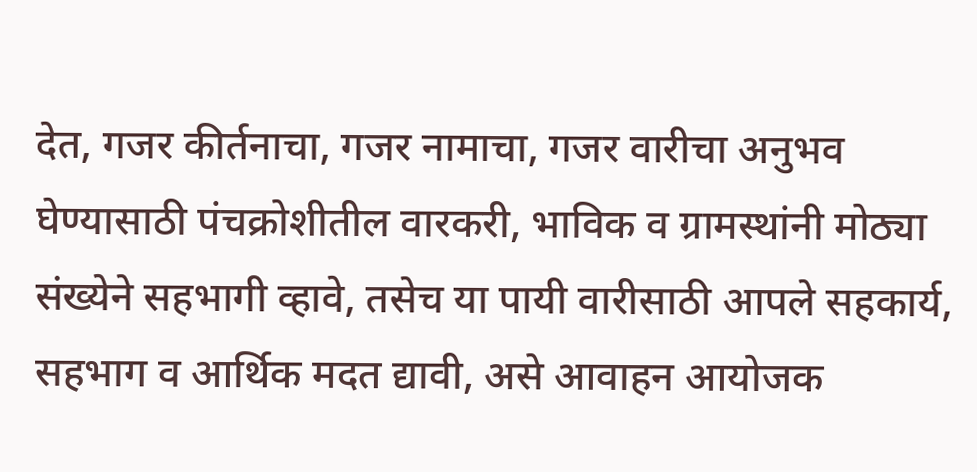देत, गजर कीर्तनाचा, गजर नामाचा, गजर वारीचा अनुभव घेण्यासाठी पंचक्रोशीतील वारकरी, भाविक व ग्रामस्थांनी मोठ्या संख्येने सहभागी व्हावे, तसेच या पायी वारीसाठी आपले सहकार्य, सहभाग व आर्थिक मदत द्यावी, असे आवाहन आयोजक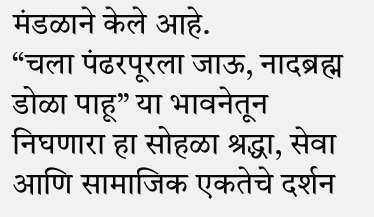मंडळाने केले आहे.
“चला पंढरपूरला जाऊ, नादब्रह्म डोळा पाहू” या भावनेतून निघणारा हा सोहळा श्रद्धा, सेवा आणि सामाजिक एकतेचे दर्शन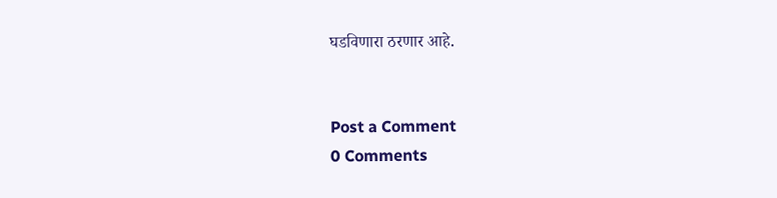घडविणारा ठरणार आहे.


Post a Comment
0 Comments